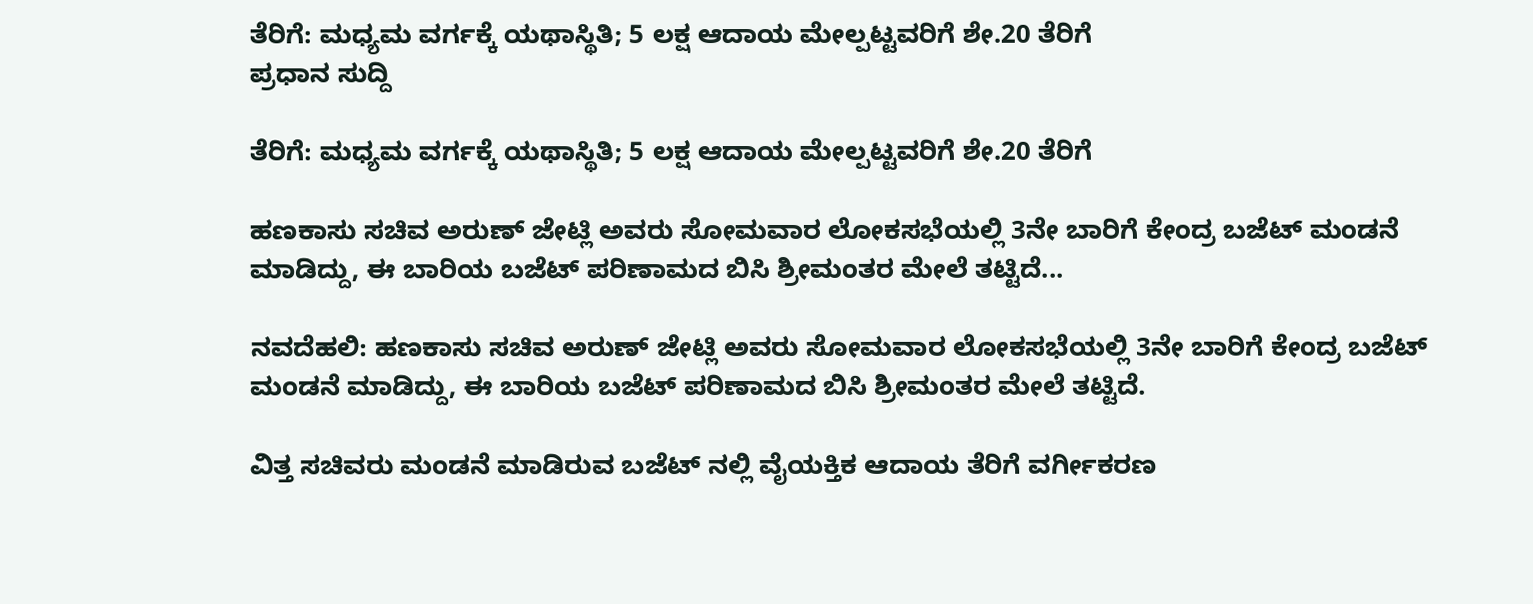ತೆರಿಗೆ: ಮಧ್ಯಮ ವರ್ಗಕ್ಕೆ ಯಥಾಸ್ಥಿತಿ; 5 ಲಕ್ಷ ಆದಾಯ ಮೇಲ್ಪಟ್ಟವರಿಗೆ ಶೇ.20 ತೆರಿಗೆ
ಪ್ರಧಾನ ಸುದ್ದಿ

ತೆರಿಗೆ: ಮಧ್ಯಮ ವರ್ಗಕ್ಕೆ ಯಥಾಸ್ಥಿತಿ; 5 ಲಕ್ಷ ಆದಾಯ ಮೇಲ್ಪಟ್ಟವರಿಗೆ ಶೇ.20 ತೆರಿಗೆ

ಹಣಕಾಸು ಸಚಿವ ಅರುಣ್ ಜೇಟ್ಲಿ ಅವರು ಸೋಮವಾರ ಲೋಕಸಭೆಯಲ್ಲಿ 3ನೇ ಬಾರಿಗೆ ಕೇಂದ್ರ ಬಜೆಟ್ ಮಂಡನೆ ಮಾಡಿದ್ದು, ಈ ಬಾರಿಯ ಬಜೆಟ್ ಪರಿಣಾಮದ ಬಿಸಿ ಶ್ರೀಮಂತರ ಮೇಲೆ ತಟ್ಟಿದೆ...

ನವದೆಹಲಿ: ಹಣಕಾಸು ಸಚಿವ ಅರುಣ್ ಜೇಟ್ಲಿ ಅವರು ಸೋಮವಾರ ಲೋಕಸಭೆಯಲ್ಲಿ 3ನೇ ಬಾರಿಗೆ ಕೇಂದ್ರ ಬಜೆಟ್ ಮಂಡನೆ ಮಾಡಿದ್ದು, ಈ ಬಾರಿಯ ಬಜೆಟ್ ಪರಿಣಾಮದ ಬಿಸಿ ಶ್ರೀಮಂತರ ಮೇಲೆ ತಟ್ಟಿದೆ.

ವಿತ್ತ ಸಚಿವರು ಮಂಡನೆ ಮಾಡಿರುವ ಬಜೆಟ್ ನಲ್ಲಿ ವೈಯಕ್ತಿಕ ಆದಾಯ ತೆರಿಗೆ ವರ್ಗೀಕರಣ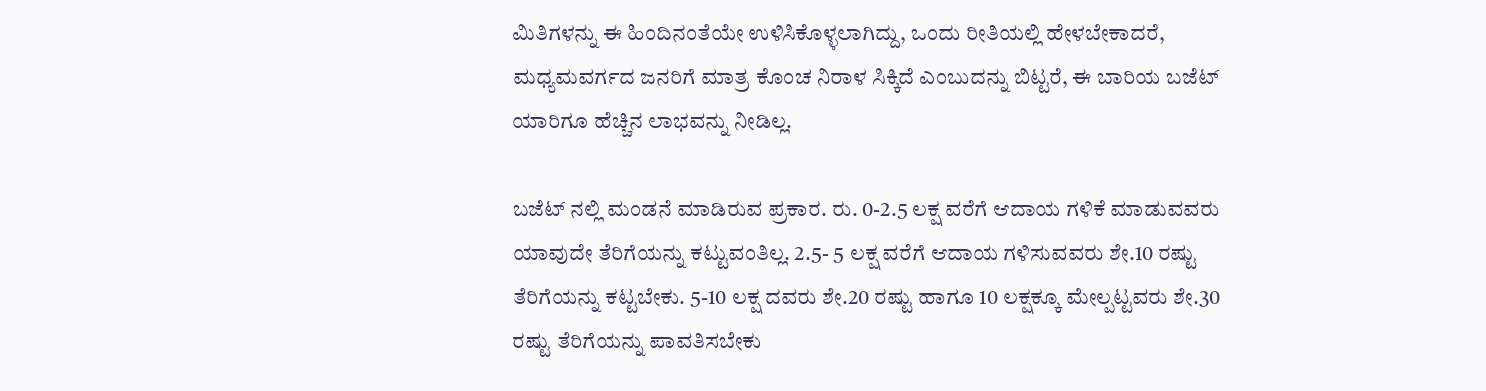ಮಿತಿಗಳನ್ನು ಈ ಹಿಂದಿನಂತೆಯೇ ಉಳಿಸಿಕೊಳ್ಳಲಾಗಿದ್ದು, ಒಂದು ರೀತಿಯಲ್ಲಿ ಹೇಳಬೇಕಾದರೆ, ಮಧ್ಯಮವರ್ಗದ ಜನರಿಗೆ ಮಾತ್ರ ಕೊಂಚ ನಿರಾಳ ಸಿಕ್ಕಿದೆ ಎಂಬುದನ್ನು ಬಿಟ್ಟರೆ, ಈ ಬಾರಿಯ ಬಜೆಟ್ ಯಾರಿಗೂ ಹೆಚ್ಚಿನ ಲಾಭವನ್ನು ನೀಡಿಲ್ಲ.

ಬಜೆಟ್ ನಲ್ಲಿ ಮಂಡನೆ ಮಾಡಿರುವ ಪ್ರಕಾರ. ರು. 0-2.5 ಲಕ್ಷ ವರೆಗೆ ಆದಾಯ ಗಳಿಕೆ ಮಾಡುವವರು ಯಾವುದೇ ತೆರಿಗೆಯನ್ನು ಕಟ್ಟುವಂತಿಲ್ಲ. 2.5- 5 ಲಕ್ಷ ವರೆಗೆ ಆದಾಯ ಗಳಿಸುವವರು ಶೇ.10 ರಷ್ಟು ತೆರಿಗೆಯನ್ನು ಕಟ್ಟಬೇಕು. 5-10 ಲಕ್ಷ ದವರು ಶೇ.20 ರಷ್ಟು ಹಾಗೂ 10 ಲಕ್ಷಕ್ಕೂ ಮೇಲ್ಪಟ್ಟವರು ಶೇ.30 ರಷ್ಟು ತೆರಿಗೆಯನ್ನು ಪಾವತಿಸಬೇಕು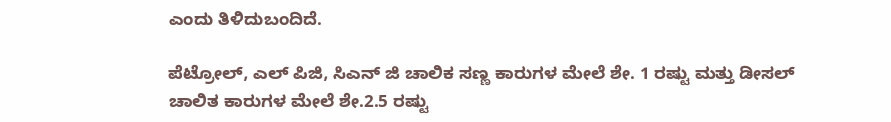ಎಂದು ತಿಳಿದುಬಂದಿದೆ.

ಪೆಟ್ರೋಲ್, ಎಲ್ ಪಿಜಿ, ಸಿಎನ್ ಜಿ ಚಾಲಿಕ ಸಣ್ಣ ಕಾರುಗಳ ಮೇಲೆ ಶೇ. 1 ರಷ್ಟು ಮತ್ತು ಡೀಸಲ್ ಚಾಲಿತ ಕಾರುಗಳ ಮೇಲೆ ಶೇ.2.5 ರಷ್ಟು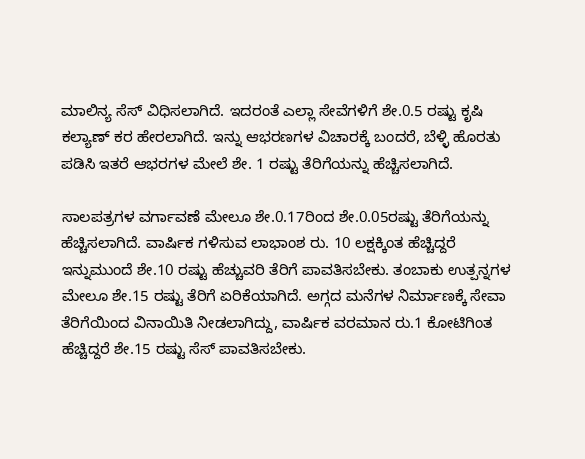ಮಾಲಿನ್ಯ ಸೆಸ್ ವಿಧಿಸಲಾಗಿದೆ. ಇದರಂತೆ ಎಲ್ಲಾ ಸೇವೆಗಳಿಗೆ ಶೇ.0.5 ರಷ್ಟು ಕೃಷಿ ಕಲ್ಯಾಣ್ ಕರ ಹೇರಲಾಗಿದೆ. ಇನ್ನು ಆಭರಣಗಳ ವಿಚಾರಕ್ಕೆ ಬಂದರೆ, ಬೆಳ್ಳಿ ಹೊರತು ಪಡಿಸಿ ಇತರೆ ಆಭರಗಳ ಮೇಲೆ ಶೇ. 1 ರಷ್ಟು ತೆರಿಗೆಯನ್ನು ಹೆಚ್ಚಿಸಲಾಗಿದೆ.

ಸಾಲಪತ್ರಗಳ ವರ್ಗಾವಣೆ ಮೇಲೂ ಶೇ.0.17ರಿಂದ ಶೇ.0.05ರಷ್ಟು ತೆರಿಗೆಯನ್ನು ಹೆಚ್ಚಿಸಲಾಗಿದೆ. ವಾರ್ಷಿಕ ಗಳಿಸುವ ಲಾಭಾಂಶ ರು. 10 ಲಕ್ಷಕ್ಕಿಂತ ಹೆಚ್ಚಿದ್ದರೆ ಇನ್ನುಮುಂದೆ ಶೇ.10 ರಷ್ಟು ಹೆಚ್ಚುವರಿ ತೆರಿಗೆ ಪಾವತಿಸಬೇಕು. ತಂಬಾಕು ಉತ್ಪನ್ನಗಳ ಮೇಲೂ ಶೇ.15 ರಷ್ಟು ತೆರಿಗೆ ಏರಿಕೆಯಾಗಿದೆ. ಅಗ್ಗದ ಮನೆಗಳ ನಿರ್ಮಾಣಕ್ಕೆ ಸೇವಾ ತೆರಿಗೆಯಿಂದ ವಿನಾಯಿತಿ ನೀಡಲಾಗಿದ್ದು, ವಾರ್ಷಿಕ ವರಮಾನ ರು.1 ಕೋಟಿಗಿಂತ ಹೆಚ್ಚಿದ್ದರೆ ಶೇ.15 ರಷ್ಟು ಸೆಸ್ ಪಾವತಿಸಬೇಕು.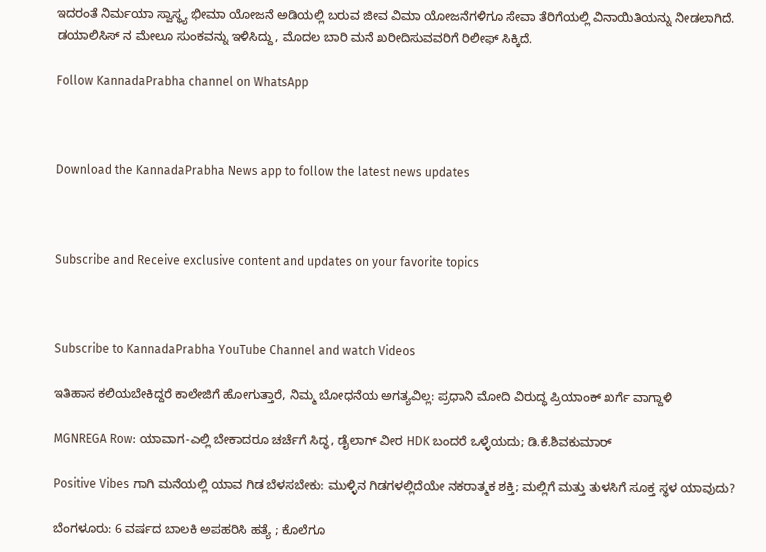ಇದರಂತೆ ನಿರ್ಮಯಾ ಸ್ವಾಸ್ಥ್ಯ ಭೀಮಾ ಯೋಜನೆ ಅಡಿಯಲ್ಲಿ ಬರುವ ಜೀವ ವಿಮಾ ಯೋಜನೆಗಳಿಗೂ ಸೇವಾ ತೆರಿಗೆಯಲ್ಲಿ ವಿನಾಯಿತಿಯನ್ನು ನೀಡಲಾಗಿದೆ. ಡಯಾಲಿಸಿಸ್ ನ ಮೇಲೂ ಸುಂಕವನ್ನು ಇಳಿಸಿದ್ದು, ಮೊದಲ ಬಾರಿ ಮನೆ ಖರೀದಿಸುವವರಿಗೆ ರಿಲೀಫ್ ಸಿಕ್ಕಿದೆ.

Follow KannadaPrabha channel on WhatsApp



Download the KannadaPrabha News app to follow the latest news updates



Subscribe and Receive exclusive content and updates on your favorite topics



Subscribe to KannadaPrabha YouTube Channel and watch Videos

ಇತಿಹಾಸ ಕಲಿಯಬೇಕಿದ್ದರೆ ಕಾಲೇಜಿಗೆ ಹೋಗುತ್ತಾರೆ, ನಿಮ್ಮ ಬೋಧನೆಯ ಅಗತ್ಯವಿಲ್ಲ: ಪ್ರಧಾನಿ ಮೋದಿ ವಿರುದ್ಧ ಪ್ರಿಯಾಂಕ್ ಖರ್ಗೆ ವಾಗ್ದಾಳಿ

MGNREGA Row: ಯಾವಾಗ-ಎಲ್ಲಿ ಬೇಕಾದರೂ ಚರ್ಚೆಗೆ ಸಿದ್ಧ, ಡೈಲಾಗ್‌ ವೀರ HDK ಬಂದರೆ ಒಳ್ಳೆಯದು; ಡಿ.ಕೆ.ಶಿವಕುಮಾರ್

Positive Vibes ಗಾಗಿ ಮನೆಯಲ್ಲಿ ಯಾವ ಗಿಡ ಬೆಳಸಬೇಕು: ಮುಳ್ಳಿನ ಗಿಡಗಳಲ್ಲಿದೆಯೇ ನಕರಾತ್ಮಕ ಶಕ್ತಿ; ಮಲ್ಲಿಗೆ ಮತ್ತು ತುಳಸಿಗೆ ಸೂಕ್ತ ಸ್ಥಳ ಯಾವುದು?

ಬೆಂಗಳೂರು: 6 ವರ್ಷದ ಬಾಲಕಿ ಅಪಹರಿಸಿ ಹತ್ಯೆ ; ಕೊಲೆಗೂ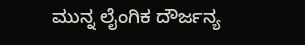ಮುನ್ನ ಲೈಂಗಿಕ ದೌರ್ಜನ್ಯ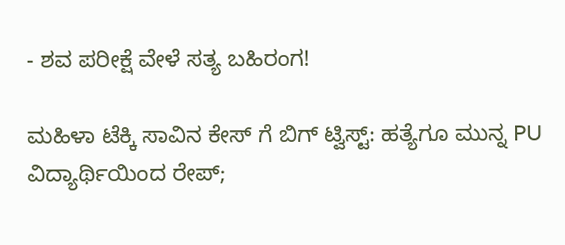- ಶವ ಪರೀಕ್ಷೆ ವೇಳೆ ಸತ್ಯ ಬಹಿರಂಗ!

ಮಹಿಳಾ ಟೆಕ್ಕಿ ಸಾವಿನ ಕೇಸ್ ಗೆ ಬಿಗ್ ಟ್ವಿಸ್ಟ್: ಹತ್ಯೆಗೂ ಮುನ್ನ PU ವಿದ್ಯಾರ್ಥಿಯಿಂದ ರೇಪ್;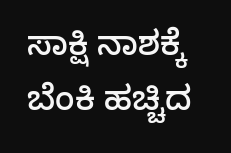ಸಾಕ್ಷಿ ನಾಶಕ್ಕೆ ಬೆಂಕಿ ಹಚ್ಚಿದ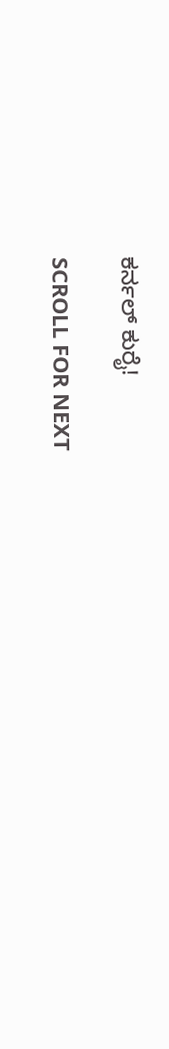ಕರ್ನಲ್ ಕುರೈ!

SCROLL FOR NEXT